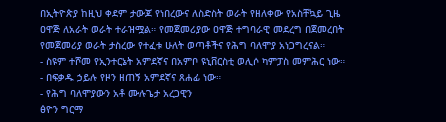በኢትዮጵያ ከዚህ ቀደም ታውጆ የነበረውና ለስድስት ወራት የዘለቀው የአስቸኳይ ጊዜ ዐዋጅ ለአራት ወራት ተራዝሟል። የመጀመሪያው ዐዋጅ ተግባራዊ መደረግ በጀመረበት የመጀመሪያ ወራት ታስረው የተፈቱ ሁለት ወጣቶችና የሕግ ባለሞያ አነጋግረናል።
- ስዩም ተሾመ የኢንተርኔት አምደኛና በአምቦ ዩኒቨርስቲ ወሊሶ ካምፓስ መምሕር ነው።
- በፍቃዱ ኃይሉ የዞን ዘጠኝ አምደኛና ጸሐፊ ነው።
- የሕግ ባለሞያውን አቶ ሙሉጌታ አረጋዊን
ፅዮን ግርማ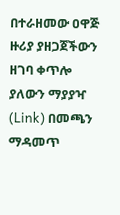በተራዘመው ዐዋጅ ዙሪያ ያዘጋጀችውን ዘገባ ቀጥሎ ያለውን ማያያዣ (Link) በመጫን ማዳመጥ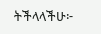ትችላላችሁ፦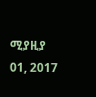ሚያዚያ 01, 2017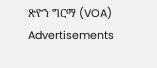ጽዮን ግርማ (VOA)
Advertisements